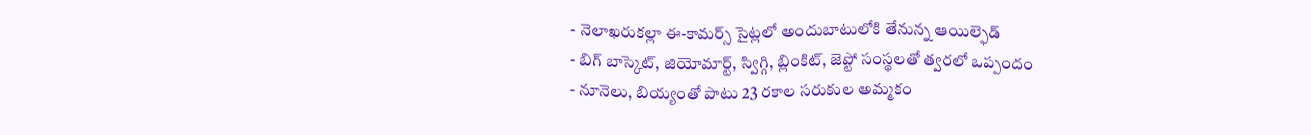- నెలాఖరుకల్లా ఈ-కామర్స్ సైట్లలో అందుబాటులోకి తేనున్న ఆయిల్ఫెడ్
- బిగ్ బాస్కెట్, జియోమార్ట్, స్విగ్గి, బ్లింకిట్, జెప్టో సంస్థలతో త్వరలో ఒప్పందం
- నూనెలు, బియ్యంతో పాటు 23 రకాల సరుకుల అమ్మకం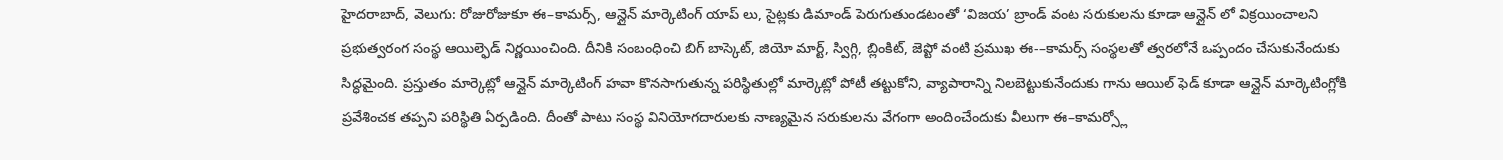హైదరాబాద్, వెలుగు: రోజురోజుకూ ఈ–కామర్స్, ఆన్లైన్ మార్కెటింగ్ యాప్ లు, సైట్లకు డిమాండ్ పెరుగుతుండటంతో ‘విజయ’ బ్రాండ్ వంట సరుకులను కూడా ఆన్లైన్ లో విక్రయించాలని ప్రభుత్వరంగ సంస్థ ఆయిల్ఫెడ్ నిర్ణయించింది. దీనికి సంబంధించి బిగ్ బాస్కెట్, జియో మార్ట్, స్విగ్గి, బ్లింకిట్, జెప్టో వంటి ప్రముఖ ఈ-–కామర్స్ సంస్థలతో త్వరలోనే ఒప్పందం చేసుకునేందుకు సిద్ధమైంది. ప్రస్తుతం మార్కెట్లో ఆన్లైన్ మార్కెటింగ్ హవా కొనసాగుతున్న పరిస్థితుల్లో మార్కెట్లో పోటీ తట్టుకోని, వ్యాపారాన్ని నిలబెట్టుకునేందుకు గాను ఆయిల్ ఫెడ్ కూడా ఆన్లైన్ మార్కెటింగ్లోకి ప్రవేశించక తప్పని పరిస్థితి ఏర్పడింది. దీంతో పాటు సంస్థ వినియోగదారులకు నాణ్యమైన సరుకులను వేగంగా అందించేందుకు వీలుగా ఈ–కామర్స్లో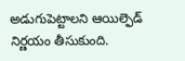అడుగుపెట్టాలని ఆయిల్ఫెడ్ నిర్ణయం తీసుకుంది.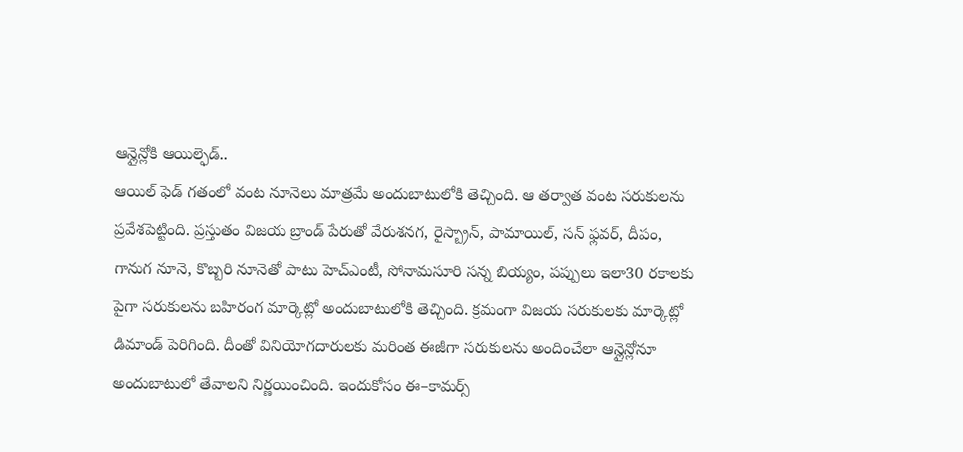ఆన్లైన్లోకి ఆయిల్ఫెడ్..
ఆయిల్ ఫెడ్ గతంలో వంట నూనెలు మాత్రమే అందుబాటులోకి తెచ్చింది. ఆ తర్వాత వంట సరుకులను ప్రవేశపెట్టింది. ప్రస్తుతం విజయ బ్రాండ్ పేరుతో వేరుశనగ, రైస్బ్రాన్, పామాయిల్, సన్ ఫ్లవర్, దీపం, గానుగ నూనె, కొబ్బరి నూనెతో పాటు హెచ్ఎంటీ, సోనామసూరి సన్న బియ్యం, పప్పులు ఇలా30 రకాలకు పైగా సరుకులను బహిరంగ మార్కెట్లో అందుబాటులోకి తెచ్చింది. క్రమంగా విజయ సరుకులకు మార్కెట్లో డిమాండ్ పెరిగింది. దీంతో వినియోగదారులకు మరింత ఈజీగా సరుకులను అందించేలా ఆన్లైన్లోనూ అందుబాటులో తేవాలని నిర్ణయించింది. ఇందుకోసం ఈ–కామర్స్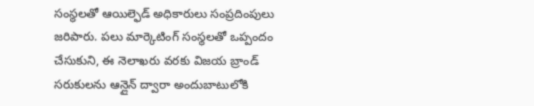సంస్థలతో ఆయిల్ఫెడ్ అధికారులు సంప్రదింపులు జరిపారు. పలు మార్కెటింగ్ సంస్థలతో ఒప్పందం చేసుకుని, ఈ నెలాఖరు వరకు విజయ బ్రాండ్ సరుకులను ఆన్లైన్ ద్వారా అందుబాటులోకి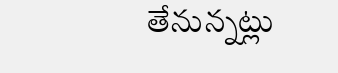తేనున్నట్లు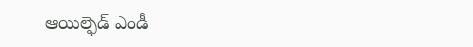ఆయిల్ఫెడ్ ఎండీ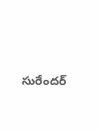సురేందర్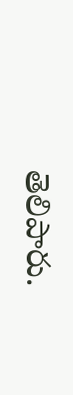తెలిపారు.